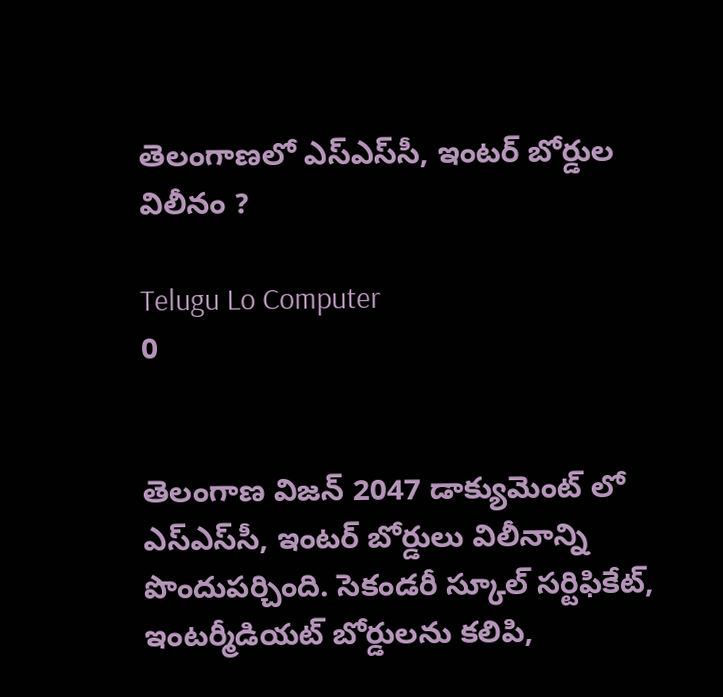తెలంగాణలో ఎస్ఎస్‌సీ, ఇంటర్ బోర్డుల విలీనం ?

Telugu Lo Computer
0


తెలంగాణ విజన్ 2047 డాక్యుమెంట్ లో ఎస్ఎస్‌సీ, ఇంటర్ బోర్డులు విలీనాన్ని పొందుపర్చింది. సెకండరీ స్కూల్ సర్టిఫికేట్, ఇంటర్మీడియట్ బోర్డులను కలిపి,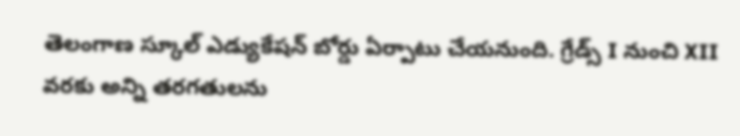తెలంగాణ స్కూల్ ఎడ్యుకేషన్ బోర్డు ఏర్పాటు చేయనుంది. గ్రేడ్స్ I నుంచి XII వరకు అన్ని తరగతులను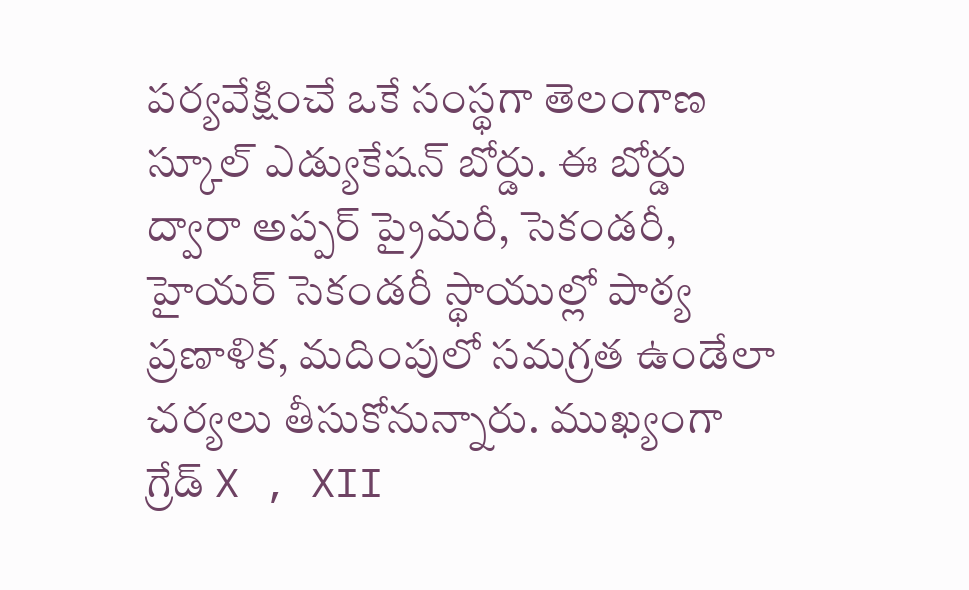పర్యవేక్షించే ఒకే సంస్థగా తెలంగాణ స్కూల్ ఎడ్యుకేషన్ బోర్డు. ఈ బోర్డు ద్వారా అప్పర్ ప్రైమరీ, సెకండరీ, హైయర్ సెకండరీ స్థాయుల్లో పాఠ్య ప్రణాళిక, మదింపులో సమగ్రత ఉండేలా చర్యలు తీసుకోనున్నారు. ముఖ్యంగా గ్రేడ్ X , XII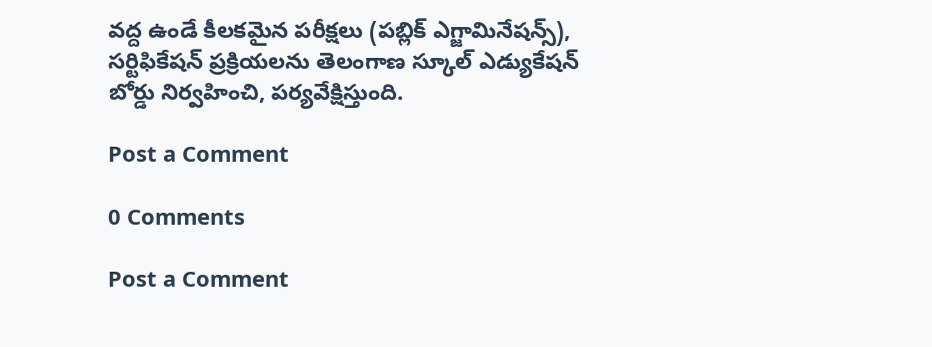వద్ద ఉండే కీలకమైన పరీక్షలు (పబ్లిక్ ఎగ్జామినేషన్స్), సర్టిఫికేషన్ ప్రక్రియలను తెలంగాణ స్కూల్ ఎడ్యుకేషన్ బోర్డు నిర్వహించి, పర్యవేక్షిస్తుంది.

Post a Comment

0 Comments

Post a Comment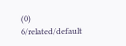(0)
6/related/default